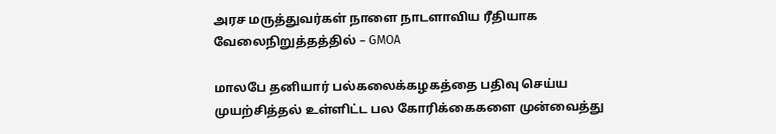அரச மருத்துவர்கள் நாளை நாடளாவிய ரீதியாக வேலைநிறுத்தத்தில் – GMOA

மாலபே தனியார் பல்கலைக்கழகத்தை பதிவு செய்ய முயற்சித்தல் உள்ளிட்ட பல கோரிக்கைகளை முன்வைத்து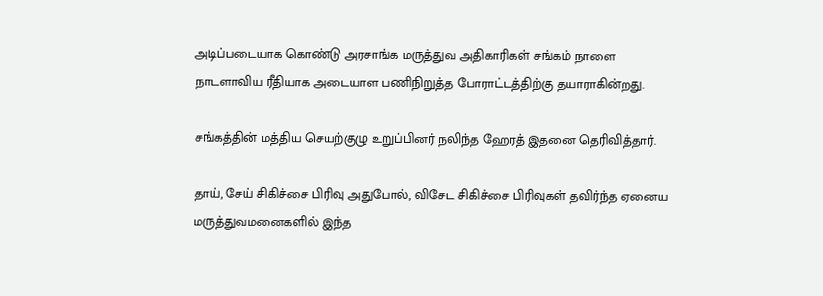அடிப்படையாக கொண்டு அரசாங்க மருத்துவ அதிகாரிகள் சங்கம் நாளை நாடளாவிய ரீதியாக அடையாள பணிநிறுத்த போராட்டத்திற்கு தயாராகின்றது.

சங்கத்தின் மத்திய செயற்குழு உறுப்பினர் நலிந்த ஹேரத் இதனை தெரிவித்தார்.

தாய், சேய் சிகிச்சை பிரிவு அதுபோல், விசேட சிகிச்சை பிரிவுகள் தவிர்ந்த ஏனைய மருத்துவமனைகளில் இந்த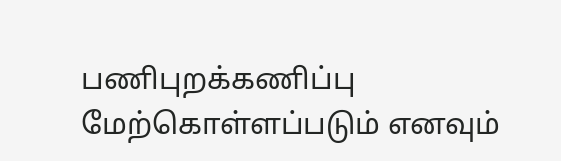பணிபுறக்கணிப்பு மேற்கொள்ளப்படும் எனவும்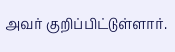அவர் குறிப்பிட்டுள்ளார்.